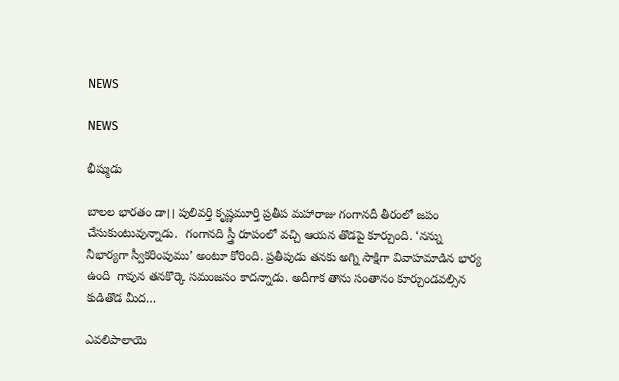NEWS

NEWS

భీష్ముడు

బాలల భారతం డా।। పులివర్తి కృష్ణమూర్తి ప్రతీప మహారాజు గంగానదీ తీరంలో జపం చేసుకుంటువున్నాడు.  గంగానది స్త్రీ రూపంలో వచ్చి ఆయన తొడపై కూర్చుంది. ‘నన్ను నీభార్యగా స్వీకరింపుము’ అంటూ కోరింది. ప్రతీపుడు తనకు అగ్ని సాక్షిగా వివాహమాడిన భార్య ఉంది  గావున తనకొర్కె సమంజసం కాదన్నాడు. అదీగాక తాను సంతానం కూర్చుండవల్సిన కుడితొడ మీద…

ఎవలిపాలాయె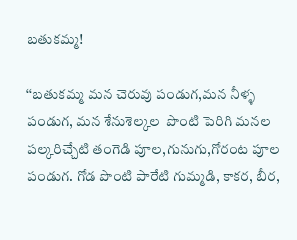బతుకమ్మ!

‘‘బతుకమ్మ మన చెరువు పండుగ,మన నీళ్ళ పండుగ, మన శేనుశెల్కల  పొంటి పెరిగి మనల పల్కరిచ్చేటి తంగెడి పూల,గునుగు,గోరంట పూల పండుగ. గోడ పొంటి పారేటి గుమ్మడి, కాకర, బీర,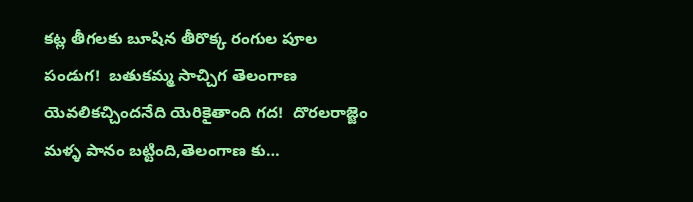కట్ల తీగలకు బూషిన తీరొక్క రంగుల పూల పండుగ!  బతుకమ్మ సాచ్చిగ తెలంగాణ యెవలికచ్చిందనేది యెరికైతాంది గద!  దొరలరాజ్జెం మళ్ళ పానం బట్టింది,తెలంగాణ కు…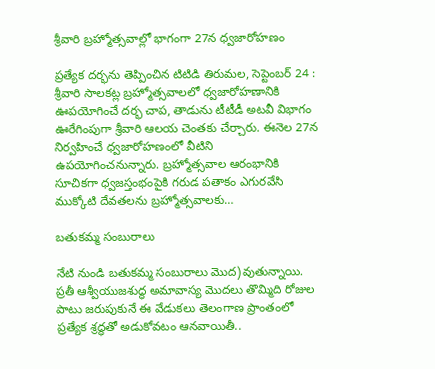శ్రీ‌వారి బ్రహ్మోత్సవాల్లో భాగంగా 27న ధ్వజారోహణం

ప్రత్యేక దర్భను తెప్పించిన టిటిడి తిరుమల, సెప్టెంబర్‌ 24 : శ్రీ‌వారి సాలకట్ల బ్రహ్మోత్సవాలలో ధ్వజారోహణానికి ఊపయోగించే దర్భ చాప, తాడును టీటీడీ అటవీ విభాగం ఊరేగింపుగా శ్రీవారి ఆలయ చెంతకు చేర్చారు. ఈనెల 27న నిర్వహించే ధ్వజారోహణంలో వీటిని ఉపయోగించనున్నారు. బ్రహ్మోత్సవాల ఆరంభానికి సూచికగా ధ్వజస్తంభంపైకి గరుడ పతాకం ఎగురవేసి ముక్కోటి దేవతలను బ్రహ్మోత్సవాలకు…

బతుకమ్మ సంబురాలు

నేటి నుండి బతుకమ్మ సంబురాలు మొద)వుతున్నాయి. ప్రతీ ఆశ్వీయుజశుద్ధ అమావాస్య మొదలు తొమ్మిది రోజుల పాటు జరుపుకునే ఈ వేడుకలు తెలంగాణ ప్రాంతంలో ప్రత్యేక శ్రద్ధతో అడుకోవటం ఆనవాయితీ..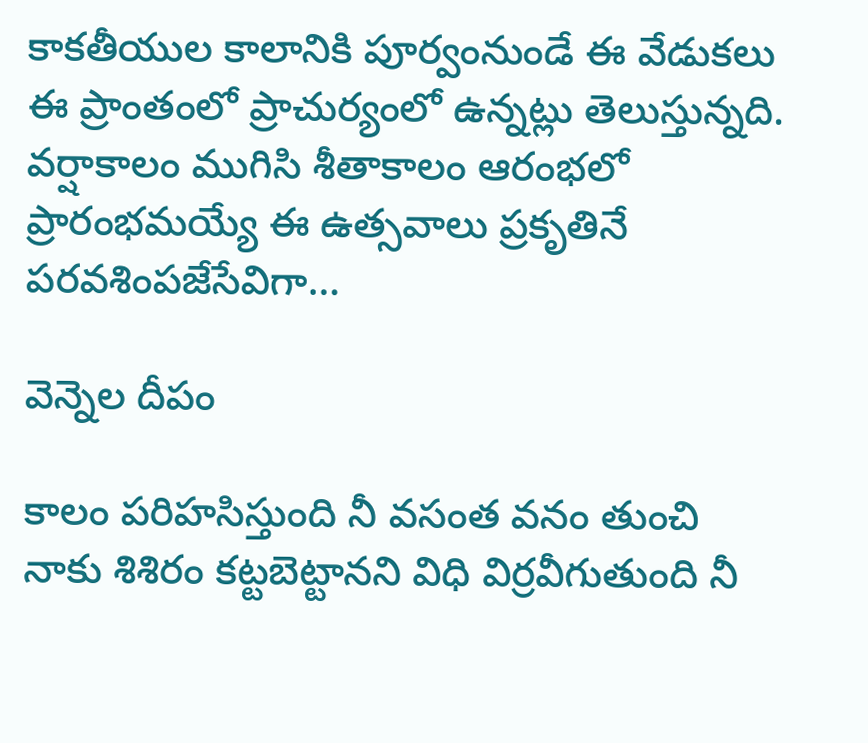కాకతీయుల కాలానికి పూర్వంనుండే ఈ వేడుకలు ఈ ప్రాంతంలో ప్రాచుర్యంలో ఉన్నట్లు తెలుస్తున్నది. వర్షాకాలం ముగిసి శీతాకాలం ఆరంభలో ప్రారంభమయ్యే ఈ ఉత్సవాలు ప్రకృతినే పరవశింపజేసేవిగా…

వెన్నెల దీపం

కాలం పరిహసిస్తుంది నీ వసంత వనం తుంచి నాకు శిశిరం కట్టబెట్టానని విధి విర్రవీగుతుంది నీ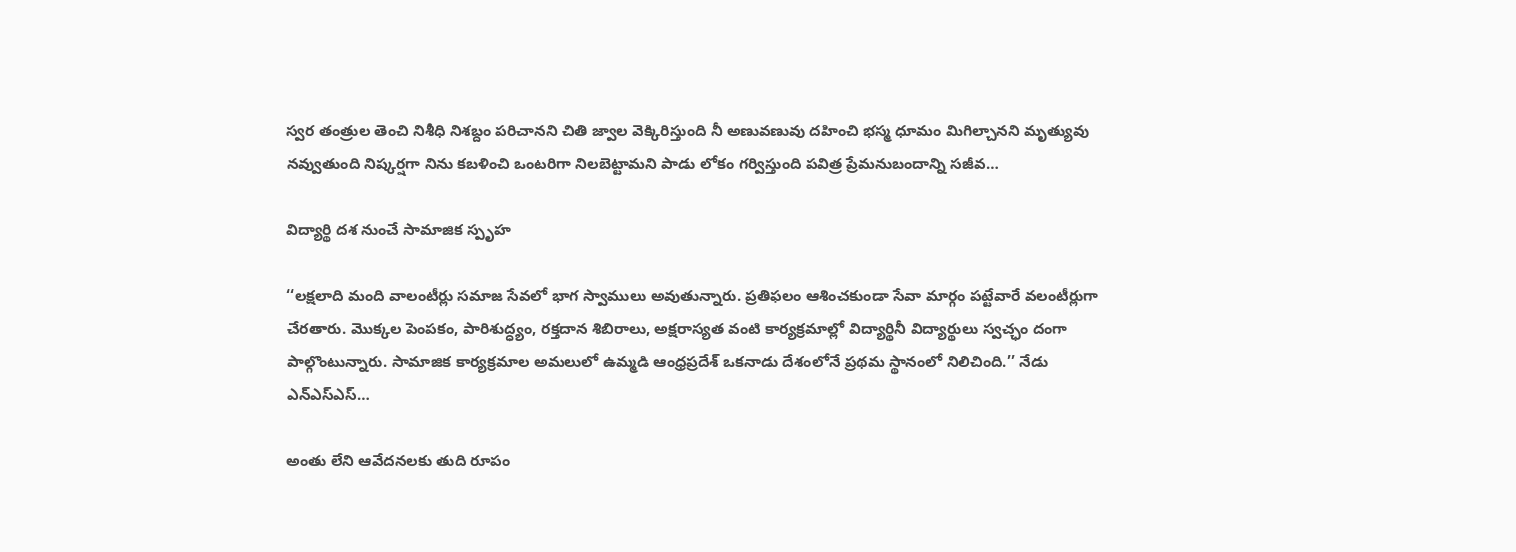స్వర తంత్రుల తెంచి నిశీధి నిశబ్దం పరిచానని చితి జ్వాల వెక్కిరిస్తుంది నీ అణువణువు దహించి భస్మ ధూమం మిగిల్చానని మృత్యువు నవ్వుతుంది నిష్కర్షగా నిను కబళించి ఒంటరిగా నిలబెట్టామని పాడు లోకం గర్విస్తుంది పవిత్ర ప్రేమనుబందాన్ని సజీవ…

విద్యార్థి దశ నుంచే సామాజిక స్పృహ

‘‘లక్షలాది మంది వాలంటీర్లు సమాజ సేవలో భాగ స్వాములు అవుతున్నారు. ప్రతిఫలం ఆశించకుండా సేవా మార్గం పట్టేవారే వలంటీర్లుగా చేరతారు. మొక్కల పెంపకం, పారిశుద్ధ్యం, రక్తదాన శిబిరాలు, అక్షరాస్యత వంటి కార్యక్రమాల్లో విద్యార్థినీ విద్యార్థులు స్వచ్ఛం దంగా పాల్గొంటున్నారు. సామాజిక కార్యక్రమాల అమలులో ఉమ్మడి ఆంధ్రప్రదేశ్‌ ఒకనాడు దేశంలోనే ప్రథమ స్థానంలో నిలిచింది.’’ నేడు ఎన్‌ఎస్‌ఎస్‌…

అంతు లేని ఆవేదనలకు తుది రూపం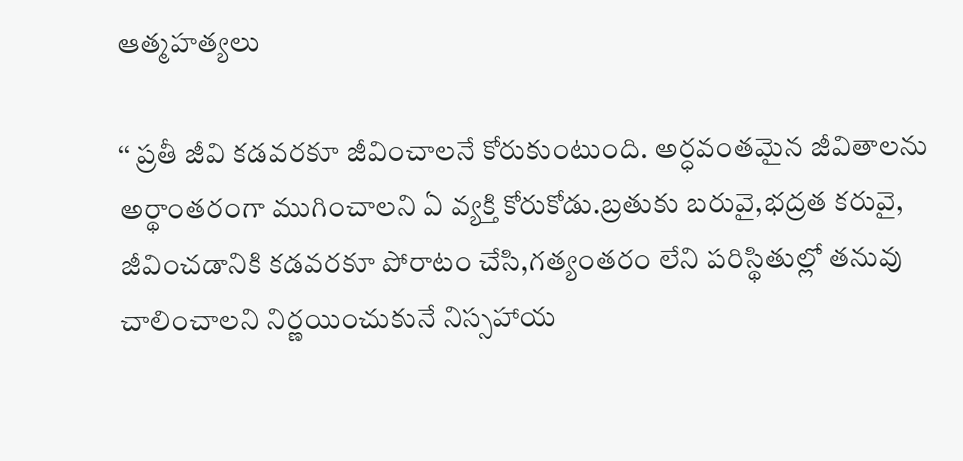ఆత్మహత్యలు

‘‘ ప్రతీ జీవి కడవరకూ జీవించాలనే కోరుకుంటుంది. అర్ధవంతమైన జీవితాలను అర్థాంతరంగా ముగించాలని ఏ వ్యక్తి కోరుకోడు.బ్రతుకు బరువై,భద్రత కరువై, జీవించడానికి కడవరకూ పోరాటం చేసి,గత్యంతరం లేని పరిస్థితుల్లో తనువు చాలించాలని నిర్ణయించుకునే నిస్సహాయ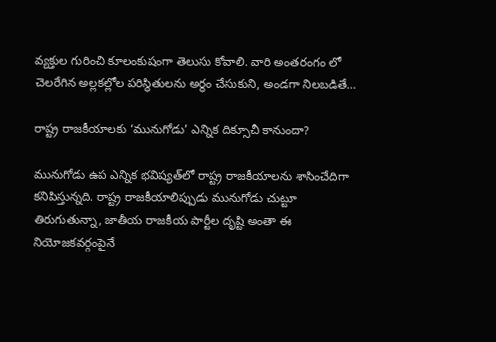వ్యక్తుల గురించి కూలంకుషంగా తెలుసు కోవాలి. వారి అంతరంగం లో చెలరేగిన అల్లకల్లోల పరిస్థితులను అర్థం చేసుకుని, అండగా నిలబడితే…

రాష్ట్ర రాజకీయాలకు ‘మునుగోడు’ ఎన్నిక దిక్సూచీ కానుందా?

మునుగోడు ఉప ఎన్నిక భవిష్యత్‌లో రాష్ట్ర రాజకీయాలను శాసించేదిగా కనిపిస్తున్నది. రాష్ట్ర రాజకీయాలిప్పుడు మునుగోడు చుట్టూ తిరుగుతున్నా, జాతీయ రాజకీయ పార్టీల దృష్టి అంతా ఈ నియోజకవర్గంపైనే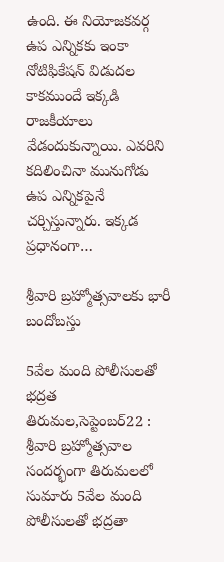ఉంది. ఈ నియోజకవర్గ ఉప ఎన్నికకు ఇంకా నోటిఫికేషన్‌ ‌విడుదల కాకముందే ఇక్కడి రాజకీయాలు వేడందుకున్నాయి. ఎవరిని కదిలించినా మునుగోడు ఉప ఎన్నికపైనే చర్చిస్తున్నారు. ఇక్కడ ప్రధానంగా…

శ్రీ‌వారి బ్రహ్మోత్సవాలకు భారీ బందోబస్తు

5వేల మంది పోలీసులతో భద్రత తిరుమల,సెప్టెంబర్‌22 : శ్రీ‌వారి బ్రహ్మోత్సవాల సందర్భంగా తిరుమలలో సుమారు 5వేల మంది పోలీసులతో భద్రతా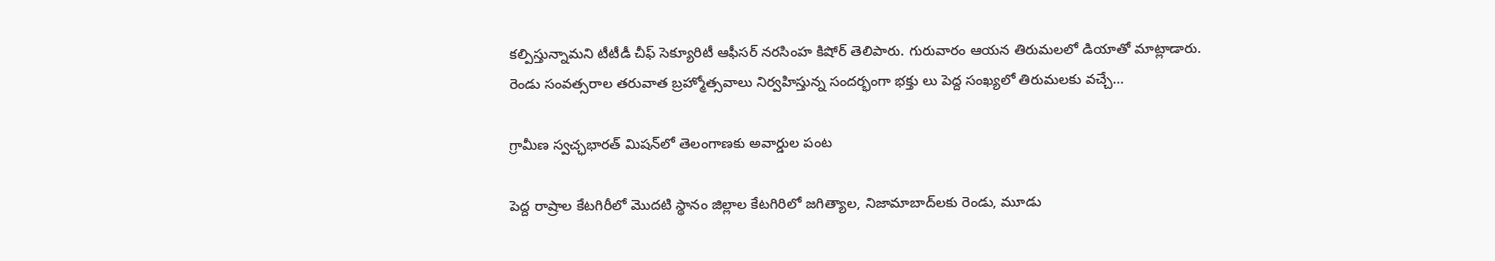కల్పిస్తున్నామని టీటీడీ చీఫ్‌ ‌సెక్యూరిటీ ఆఫీసర్‌ ‌నరసింహ కిషోర్‌ ‌తెలిపారు. గురువారం ఆయన తిరుమలలో డియాతో మాట్లాడారు. రెండు సంవత్సరాల తరువాత బ్రహ్మోత్సవాలు నిర్వహిస్తున్న సందర్భంగా భక్తు లు పెద్ద సంఖ్యలో తిరుమలకు వచ్చే…

గ్రామీణ స్వచ్ఛభారత్‌ ‌మిషన్‌లో తెలంగాణకు అవార్డుల పంట

పెద్ద రాష్రాల కేటగిరీలో మొదటి స్థానం జిల్లాల కేటగిరిలో జగిత్యాల, నిజామాబాద్‌లకు రెండు, మూడు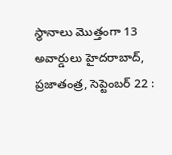స్థానాలు మొత్తంగా 13 అవార్డులు హైదరాబాద్‌, ప్రజాతంత్ర, సెప్టెంబర్‌ 22 :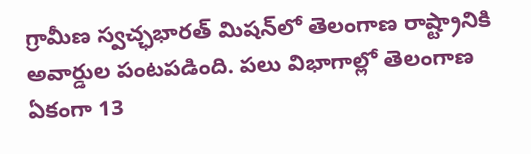గ్రామీణ స్వచ్ఛభారత్‌ ‌మిషన్‌లో తెలంగాణ రాష్ట్రానికి అవార్డుల పంటపడింది. పలు విభాగాల్లో తెలంగాణ ఏకంగా 13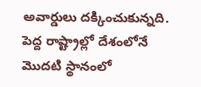అవార్డులు దక్కించుకున్నది. పెద్ద రాష్ట్రాల్లో దేశంలోనే మొదటి స్థానంలో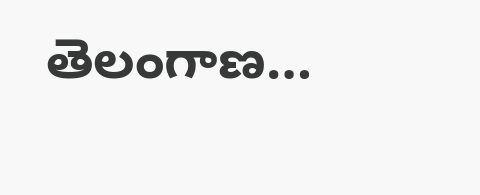తెలంగాణ…